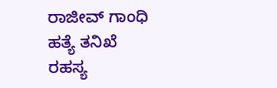ರಾಜೀವ್ ಗಾಂಧಿ ಹತ್ಯೆ ತನಿಖೆ ರಹಸ್ಯ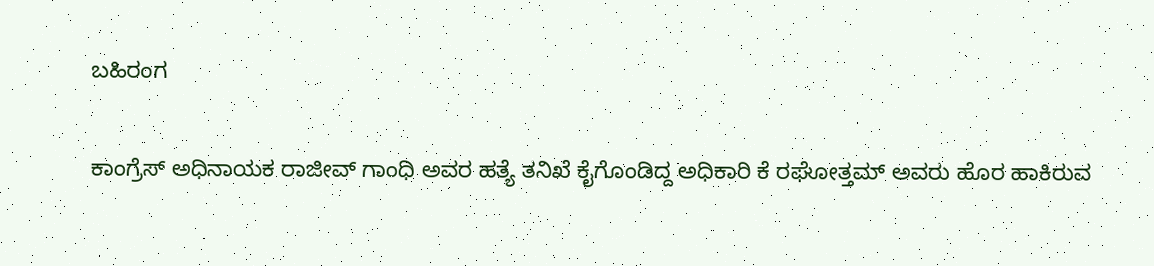ಬಹಿರಂಗ

ಕಾಂಗ್ರೆಸ್ ಅಧಿನಾಯಕ ರಾಜೀವ್ ಗಾಂಧಿ ಅವರ ಹತ್ಯೆ ತನಿಖೆ ಕೈಗೊಂಡಿದ್ದ ಅಧಿಕಾರಿ ಕೆ ರಘೋತ್ತಮ್ ಅವರು ಹೊರ ಹಾಕಿರುವ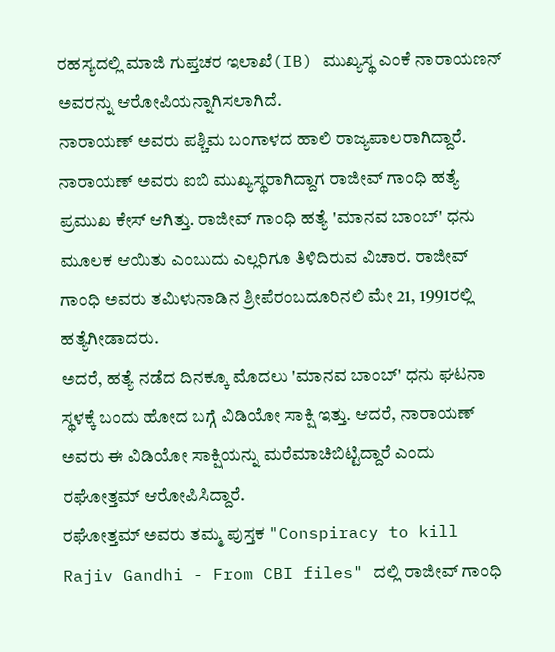ರಹಸ್ಯದಲ್ಲಿ ಮಾಜಿ ಗುಪ್ತಚರ ಇಲಾಖೆ(IB) ಮುಖ್ಯಸ್ಥ ಎಂಕೆ ನಾರಾಯಣನ್ ಅವರನ್ನು ಆರೋಪಿಯನ್ನಾಗಿಸಲಾಗಿದೆ.
ನಾರಾಯಣ್ ಅವರು ಪಶ್ಚಿಮ ಬಂಗಾಳದ ಹಾಲಿ ರಾಜ್ಯಪಾಲರಾಗಿದ್ದಾರೆ. ನಾರಾಯಣ್ ಅವರು ಐಬಿ ಮುಖ್ಯಸ್ಥರಾಗಿದ್ದಾಗ ರಾಜೀವ್ ಗಾಂಧಿ ಹತ್ಯೆ ಪ್ರಮುಖ ಕೇಸ್ ಆಗಿತ್ತು. ರಾಜೀವ್ ಗಾಂಧಿ ಹತ್ಯೆ 'ಮಾನವ ಬಾಂಬ್' ಧನು ಮೂಲಕ ಆಯಿತು ಎಂಬುದು ಎಲ್ಲರಿಗೂ ತಿಳಿದಿರುವ ವಿಚಾರ. ರಾಜೀವ್ ಗಾಂಧಿ ಅವರು ತಮಿಳುನಾಡಿನ ಶ್ರೀಪೆರಂಬದೂರಿನಲಿ ಮೇ 21, 1991ರಲ್ಲಿ ಹತ್ಯೆಗೀಡಾದರು.
ಅದರೆ, ಹತ್ಯೆ ನಡೆದ ದಿನಕ್ಕೂ ಮೊದಲು 'ಮಾನವ ಬಾಂಬ್' ಧನು ಘಟನಾ ಸ್ಥಳಕ್ಕೆ ಬಂದು ಹೋದ ಬಗ್ಗೆ ವಿಡಿಯೋ ಸಾಕ್ಷಿ ಇತ್ತು. ಆದರೆ, ನಾರಾಯಣ್ ಅವರು ಈ ವಿಡಿಯೋ ಸಾಕ್ಷಿಯನ್ನು ಮರೆಮಾಚಿಬಿಟ್ಟಿದ್ದಾರೆ ಎಂದು ರಘೋತ್ತಮ್ ಆರೋಪಿಸಿದ್ದಾರೆ.
ರಘೋತ್ತಮ್ ಅವರು ತಮ್ಮ ಪುಸ್ತಕ "Conspiracy to kill Rajiv Gandhi - From CBI files" ದಲ್ಲಿ ರಾಜೀವ್ ಗಾಂಧಿ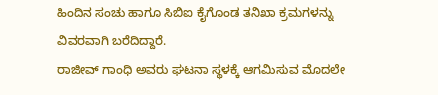ಹಿಂದಿನ ಸಂಚು ಹಾಗೂ ಸಿಬಿಐ ಕೈಗೊಂಡ ತನಿಖಾ ಕ್ರಮಗಳನ್ನು ವಿವರವಾಗಿ ಬರೆದಿದ್ದಾರೆ.
ರಾಜೀವ್ ಗಾಂಧಿ ಅವರು ಘಟನಾ ಸ್ಥಳಕ್ಕೆ ಆಗಮಿಸುವ ಮೊದಲೇ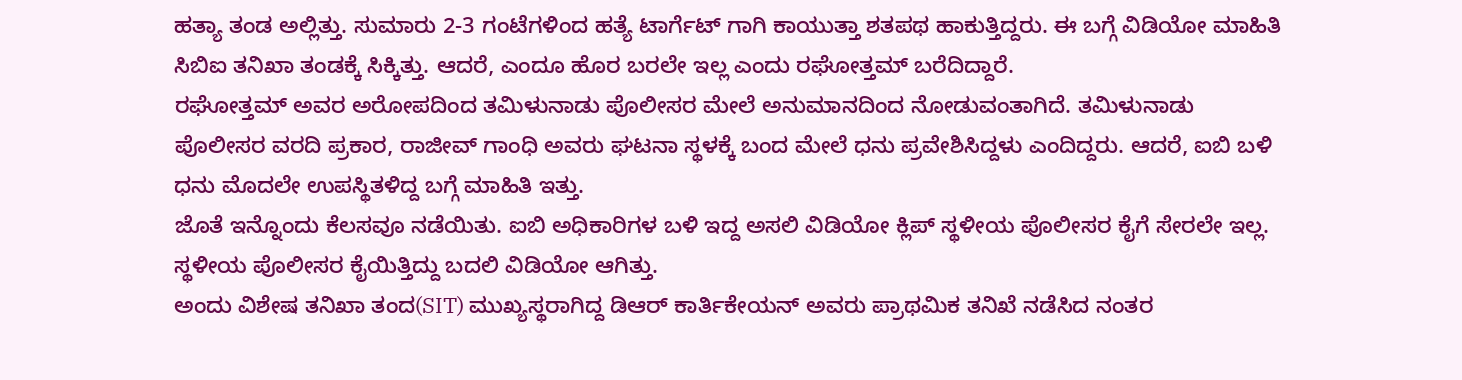ಹತ್ಯಾ ತಂಡ ಅಲ್ಲಿತ್ತು. ಸುಮಾರು 2-3 ಗಂಟೆಗಳಿಂದ ಹತ್ಯೆ ಟಾರ್ಗೆಟ್ ಗಾಗಿ ಕಾಯುತ್ತಾ ಶತಪಥ ಹಾಕುತ್ತಿದ್ದರು. ಈ ಬಗ್ಗೆ ವಿಡಿಯೋ ಮಾಹಿತಿ ಸಿಬಿಐ ತನಿಖಾ ತಂಡಕ್ಕೆ ಸಿಕ್ಕಿತ್ತು. ಆದರೆ, ಎಂದೂ ಹೊರ ಬರಲೇ ಇಲ್ಲ ಎಂದು ರಘೋತ್ತಮ್ ಬರೆದಿದ್ದಾರೆ.
ರಘೋತ್ತಮ್ ಅವರ ಅರೋಪದಿಂದ ತಮಿಳುನಾಡು ಪೊಲೀಸರ ಮೇಲೆ ಅನುಮಾನದಿಂದ ನೋಡುವಂತಾಗಿದೆ. ತಮಿಳುನಾಡು ಪೊಲೀಸರ ವರದಿ ಪ್ರಕಾರ, ರಾಜೀವ್ ಗಾಂಧಿ ಅವರು ಘಟನಾ ಸ್ಥಳಕ್ಕೆ ಬಂದ ಮೇಲೆ ಧನು ಪ್ರವೇಶಿಸಿದ್ದಳು ಎಂದಿದ್ದರು. ಆದರೆ, ಐಬಿ ಬಳಿ ಧನು ಮೊದಲೇ ಉಪಸ್ಥಿತಳಿದ್ದ ಬಗ್ಗೆ ಮಾಹಿತಿ ಇತ್ತು.
ಜೊತೆ ಇನ್ನೊಂದು ಕೆಲಸವೂ ನಡೆಯಿತು. ಐಬಿ ಅಧಿಕಾರಿಗಳ ಬಳಿ ಇದ್ದ ಅಸಲಿ ವಿಡಿಯೋ ಕ್ಲಿಪ್ ಸ್ಥಳೀಯ ಪೊಲೀಸರ ಕೈಗೆ ಸೇರಲೇ ಇಲ್ಲ. ಸ್ಥಳೀಯ ಪೊಲೀಸರ ಕೈಯಿತ್ತಿದ್ದು ಬದಲಿ ವಿಡಿಯೋ ಆಗಿತ್ತು.
ಅಂದು ವಿಶೇಷ ತನಿಖಾ ತಂದ(SIT) ಮುಖ್ಯಸ್ಥರಾಗಿದ್ದ ಡಿಆರ್ ಕಾರ್ತಿಕೇಯನ್ ಅವರು ಪ್ರಾಥಮಿಕ ತನಿಖೆ ನಡೆಸಿದ ನಂತರ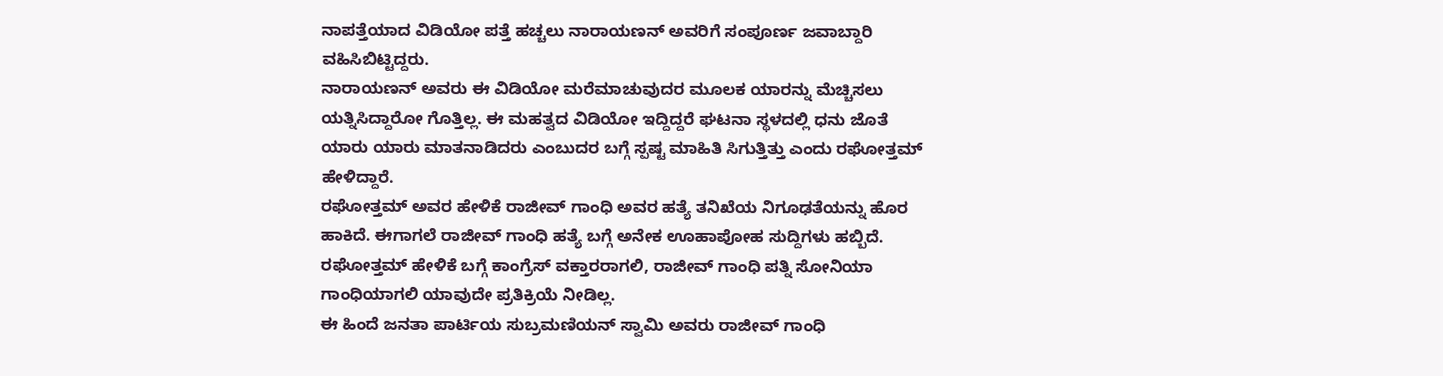ನಾಪತ್ತೆಯಾದ ವಿಡಿಯೋ ಪತ್ತೆ ಹಚ್ಚಲು ನಾರಾಯಣನ್ ಅವರಿಗೆ ಸಂಪೂರ್ಣ ಜವಾಬ್ದಾರಿ ವಹಿಸಿಬಿಟ್ಟಿದ್ದರು.
ನಾರಾಯಣನ್ ಅವರು ಈ ವಿಡಿಯೋ ಮರೆಮಾಚುವುದರ ಮೂಲಕ ಯಾರನ್ನು ಮೆಚ್ಚಿಸಲು ಯತ್ನಿಸಿದ್ದಾರೋ ಗೊತ್ತಿಲ್ಲ. ಈ ಮಹತ್ವದ ವಿಡಿಯೋ ಇದ್ದಿದ್ದರೆ ಘಟನಾ ಸ್ಥಳದಲ್ಲಿ ಧನು ಜೊತೆ ಯಾರು ಯಾರು ಮಾತನಾಡಿದರು ಎಂಬುದರ ಬಗ್ಗೆ ಸ್ಪಷ್ಟ ಮಾಹಿತಿ ಸಿಗುತ್ತಿತ್ತು ಎಂದು ರಘೋತ್ತಮ್ ಹೇಳಿದ್ದಾರೆ.
ರಘೋತ್ತಮ್ ಅವರ ಹೇಳಿಕೆ ರಾಜೀವ್ ಗಾಂಧಿ ಅವರ ಹತ್ಯೆ ತನಿಖೆಯ ನಿಗೂಢತೆಯನ್ನು ಹೊರ ಹಾಕಿದೆ. ಈಗಾಗಲೆ ರಾಜೀವ್ ಗಾಂಧಿ ಹತ್ಯೆ ಬಗ್ಗೆ ಅನೇಕ ಊಹಾಪೋಹ ಸುದ್ದಿಗಳು ಹಬ್ಬಿದೆ. ರಘೋತ್ತಮ್ ಹೇಳಿಕೆ ಬಗ್ಗೆ ಕಾಂಗ್ರೆಸ್ ವಕ್ತಾರರಾಗಲಿ, ರಾಜೀವ್ ಗಾಂಧಿ ಪತ್ನಿ ಸೋನಿಯಾ ಗಾಂಧಿಯಾಗಲಿ ಯಾವುದೇ ಪ್ರತಿಕ್ರಿಯೆ ನೀಡಿಲ್ಲ.
ಈ ಹಿಂದೆ ಜನತಾ ಪಾರ್ಟಿಯ ಸುಬ್ರಮಣಿಯನ್ ಸ್ವಾಮಿ ಅವರು ರಾಜೀವ್ ಗಾಂಧಿ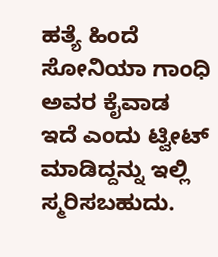ಹತ್ಯೆ ಹಿಂದೆ ಸೋನಿಯಾ ಗಾಂಧಿ ಅವರ ಕೈವಾಡ ಇದೆ ಎಂದು ಟ್ವೀಟ್ ಮಾಡಿದ್ದನ್ನು ಇಲ್ಲಿ ಸ್ಮರಿಸಬಹುದು.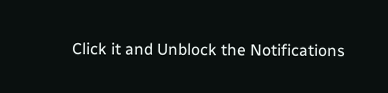Click it and Unblock the Notifications